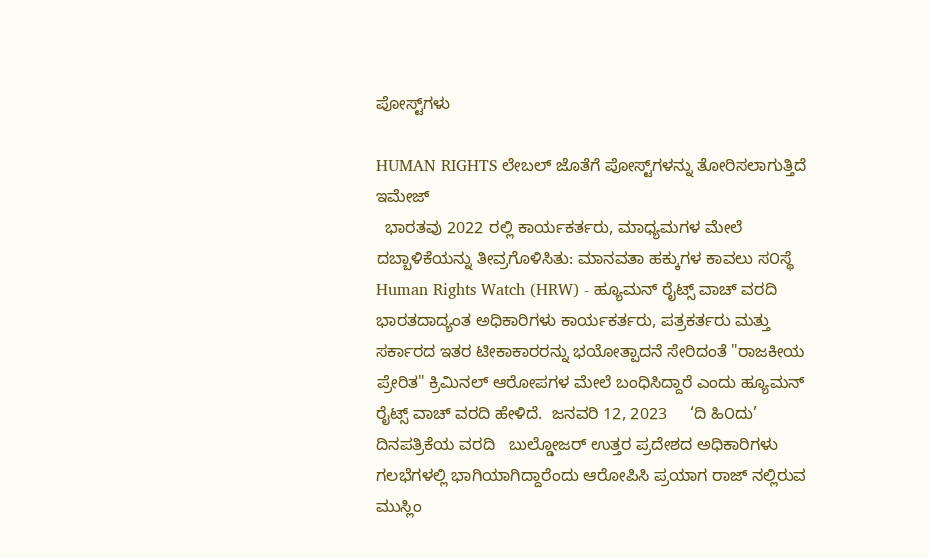ಪೋಸ್ಟ್‌ಗಳು

HUMAN RIGHTS ಲೇಬಲ್ ಜೊತೆಗೆ ಪೋಸ್ಟ್‌ಗಳನ್ನು ತೋರಿಸಲಾಗುತ್ತಿದೆ
ಇಮೇಜ್
  ಭಾರತವು 2022 ರಲ್ಲಿ ಕಾರ್ಯಕರ್ತರು, ಮಾಧ್ಯಮಗಳ ಮೇಲೆ ದಬ್ಬಾಳಿಕೆಯನ್ನು ತೀವ್ರಗೊಳಿಸಿತು: ಮಾನವತಾ ಹಕ್ಕುಗಳ ಕಾವಲು ಸ೦ಸ್ಥೆ Human Rights Watch (HRW) - ಹ್ಯೂಮನ್ ರೈಟ್ಸ್ ವಾಚ್ ವರದಿ ಭಾರತದಾದ್ಯಂತ ಅಧಿಕಾರಿಗಳು ಕಾರ್ಯಕರ್ತರು, ಪತ್ರಕರ್ತರು ಮತ್ತು ಸರ್ಕಾರದ ಇತರ ಟೀಕಾಕಾರರನ್ನು ಭಯೋತ್ಪಾದನೆ ಸೇರಿದಂತೆ "ರಾಜಕೀಯ ಪ್ರೇರಿತ" ಕ್ರಿಮಿನಲ್ ಆರೋಪಗಳ ಮೇಲೆ ಬಂಧಿಸಿದ್ದಾರೆ ಎಂದು ಹ್ಯೂಮನ್ ರೈಟ್ಸ್ ವಾಚ್ ವರದಿ ಹೇಳಿದೆ.  ಜನವರಿ 12, 2023     ‘ದಿ ಹಿ೦ದು’   ದಿನಪತ್ರಿಕೆಯ ವರದಿ   ಬುಲ್ಡೋಜರ್ ಉತ್ತರ ಪ್ರದೇಶದ ಅಧಿಕಾರಿಗಳು ಗಲಭೆಗಳಲ್ಲಿ ಭಾಗಿಯಾಗಿದ್ದಾರೆಂದು ಆರೋಪಿಸಿ ಪ್ರಯಾಗ ರಾಜ್ ನಲ್ಲಿರುವ ಮುಸ್ಲಿಂ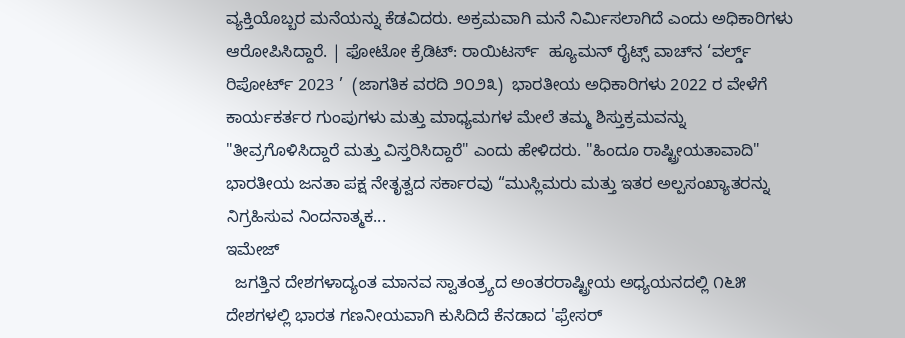ವ್ಯಕ್ತಿಯೊಬ್ಬರ ಮನೆಯನ್ನು ಕೆಡವಿದರು. ಅಕ್ರಮವಾಗಿ ಮನೆ ನಿರ್ಮಿಸಲಾಗಿದೆ ಎಂದು ಅಧಿಕಾರಿಗಳು ಆರೋಪಿಸಿದ್ದಾರೆ. | ಫೋಟೋ ಕ್ರೆಡಿಟ್: ರಾಯಿಟರ್ಸ್  ಹ್ಯೂಮನ್ ರೈಟ್ಸ್ ವಾಚ್‌ನ ‘ವರ್ಲ್ಡ್ ರಿಪೋರ್ಟ್ 2023 ’  (ಜಾಗತಿಕ ವರದಿ ೨೦೨೩)  ಭಾರತೀಯ ಅಧಿಕಾರಿಗಳು 2022 ರ ವೇಳೆಗೆ ಕಾರ್ಯಕರ್ತರ ಗುಂಪುಗಳು ಮತ್ತು ಮಾಧ್ಯಮಗಳ ಮೇಲೆ ತಮ್ಮ ಶಿಸ್ತುಕ್ರಮವನ್ನು "ತೀವ್ರಗೊಳಿಸಿದ್ದಾರೆ ಮತ್ತು ವಿಸ್ತರಿಸಿದ್ದಾರೆ" ಎಂದು ಹೇಳಿದರು. "ಹಿಂದೂ ರಾಷ್ಟ್ರೀಯತಾವಾದಿ" ಭಾರತೀಯ ಜನತಾ ಪಕ್ಷ ನೇತೃತ್ವದ ಸರ್ಕಾರವು “ಮುಸ್ಲಿಮರು ಮತ್ತು ಇತರ ಅಲ್ಪಸಂಖ್ಯಾತರನ್ನು ನಿಗ್ರಹಿಸುವ ನಿಂದನಾತ್ಮಕ...
ಇಮೇಜ್
  ಜಗತ್ತಿನ ದೇಶಗಳಾದ್ಯಂತ ಮಾನವ ಸ್ವಾತಂತ್ರ್ಯದ ಅಂತರರಾಷ್ಟ್ರೀಯ ಅಧ್ಯಯನದಲ್ಲಿ ೧೬೫ ದೇಶಗಳಲ್ಲಿ ಭಾರತ ಗಣನೀಯವಾಗಿ ಕುಸಿದಿದೆ ಕೆನಡಾದ 'ಫ್ರೇಸರ್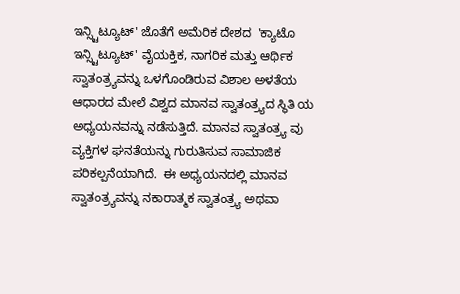ಇನ್ಸ್ಟಿಟ್ಯೂಟ್' ಜೊತೆಗೆ ಅಮೆರಿಕ ದೇಶದ  'ಕ್ಯಾಟೊ ಇನ್ಸ್ಟಿಟ್ಯೂಟ್' ವೈಯಕ್ತಿಕ, ನಾಗರಿಕ ಮತ್ತು ಆರ್ಥಿಕ ಸ್ವಾತಂತ್ರ್ಯವನ್ನು ಒಳಗೊಂಡಿರುವ ವಿಶಾಲ ಅಳತೆಯ ಆಧಾರದ ಮೇಲೆ ವಿಶ್ವದ ಮಾನವ ಸ್ವಾತಂತ್ರ್ಯದ ಸ್ಥಿತಿ ಯ ಅಧ್ಯಯನವನ್ನು ನಡೆಸುತ್ತಿದೆ. ಮಾನವ ಸ್ವಾತಂತ್ರ್ಯ ವು ವ್ಯಕ್ತಿಗಳ ಘನತೆಯನ್ನು ಗುರುತಿಸುವ ಸಾಮಾಜಿಕ ಪರಿಕಲ್ಪನೆಯಾಗಿದೆ.  ಈ ಅಧ್ಯಯನದಲ್ಲಿ ಮಾನವ ಸ್ವಾತಂತ್ರ್ಯವನ್ನು ನಕಾರಾತ್ಮಕ ಸ್ವಾತಂತ್ರ್ಯ ಅಥವಾ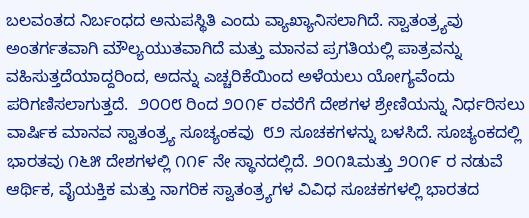ಬಲವಂತದ ನಿರ್ಬಂಧದ ಅನುಪಸ್ಥಿತಿ ಎಂದು ವ್ಯಾಖ್ಯಾನಿಸಲಾಗಿದೆ. ಸ್ವಾತಂತ್ರ್ಯವು ಅಂತರ್ಗತವಾಗಿ ಮೌಲ್ಯಯುತವಾಗಿದೆ ಮತ್ತು ಮಾನವ ಪ್ರಗತಿಯಲ್ಲಿ ಪಾತ್ರವನ್ನು ವಹಿಸುತ್ತದೆಯಾದ್ದರಿಂದ, ಅದನ್ನು ಎಚ್ಚರಿಕೆಯಿಂದ ಅಳೆಯಲು ಯೋಗ್ಯವೆಂದು ಪರಿಗಣಿಸಲಾಗುತ್ತದೆ.  ೨೦೦೮ ರಿಂದ ೨೦೧೯ ರವರೆಗೆ ದೇಶಗಳ ಶ್ರೇಣಿಯನ್ನು ನಿರ್ಧರಿಸಲು ವಾರ್ಷಿಕ ಮಾನವ ಸ್ವಾತಂತ್ರ್ಯ ಸೂಚ್ಯಂಕವು  ೮೨ ಸೂಚಕಗಳನ್ನು ಬಳಸಿದೆ. ಸೂಚ್ಯಂಕದಲ್ಲಿ ಭಾರತವು ೧೬೫ ದೇಶಗಳಲ್ಲಿ ೧೧೯ ನೇ ಸ್ಥಾನದಲ್ಲಿದೆ. ೨೦೧೩ಮತ್ತು ೨೦೧೯ ರ ನಡುವೆ ಆರ್ಥಿಕ, ವೈಯಕ್ತಿಕ ಮತ್ತು ನಾಗರಿಕ ಸ್ವಾತಂತ್ರ್ಯಗಳ ವಿವಿಧ ಸೂಚಕಗಳಲ್ಲಿ ಭಾರತದ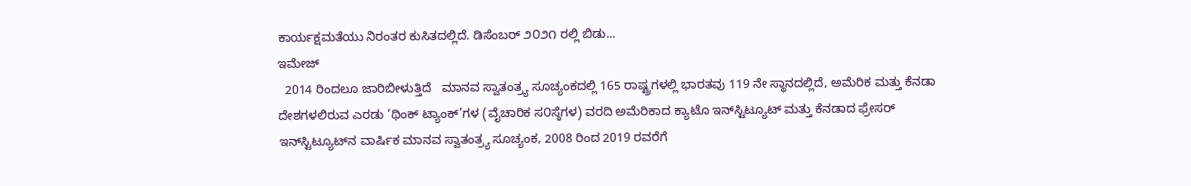ಕಾರ್ಯಕ್ಷಮತೆಯು ನಿರಂತರ ಕುಸಿತದಲ್ಲಿದೆ. ಡಿಸೆಂಬರ್ ೨೦೨೧ ರಲ್ಲಿ ಬಿಡು...
ಇಮೇಜ್
  2014 ರಿಂದಲೂ ಜಾರಿಬೀಳುತ್ತಿದೆ   ಮಾನವ ಸ್ವಾತಂತ್ರ್ಯ ಸೂಚ್ಯಂಕದಲ್ಲಿ 165 ರಾಷ್ಟ್ರಗಳಲ್ಲಿ ಭಾರತವು 119 ನೇ ಸ್ಥಾನದಲ್ಲಿದೆ, ಅಮೆರಿಕ ಮತ್ತು ಕೆನಡಾ ದೇಶಗಳಲಿರುವ ಎರಡು ‘ಥಿಂಕ್ ಟ್ಯಾಂಕ್‌’ಗಳ (ವೈಚಾರಿಕ ಸ೦ಸ್ಠೆಗಳ) ವರದಿ ಅಮೆರಿಕಾದ ಕ್ಯಾಟೊ ಇನ್‌ಸ್ಟಿಟ್ಯೂಟ್ ಮತ್ತು ಕೆನಡಾದ ಫ್ರೇಸರ್ ಇನ್‌ಸ್ಟಿಟ್ಯೂಟ್‌ನ ವಾರ್ಷಿಕ ಮಾನವ ಸ್ವಾತಂತ್ರ್ಯ ಸೂಚ್ಯಂಕ, 2008 ರಿಂದ 2019 ರವರೆಗೆ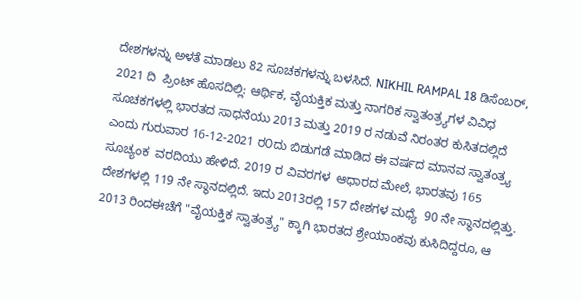ದೇಶಗಳನ್ನು ಅಳತೆ ಮಾಡಲು 82 ಸೂಚಕಗಳನ್ನು ಬಳಸಿದೆ. NIKHIL RAMPAL 18 ಡಿಸೆಂಬರ್, 2021 ದಿ  ಪ್ರಿಂಟ್ ಹೊಸದಿಲ್ಲಿ: ಆರ್ಥಿಕ, ವೈಯಕ್ತಿಕ ಮತ್ತು ನಾಗರಿಕ ಸ್ವಾತಂತ್ರ್ಯಗಳ ವಿವಿಧ ಸೂಚಕಗಳಲ್ಲಿ ಭಾರತದ ಸಾಧನೆಯು 2013 ಮತ್ತು 2019 ರ ನಡುವೆ ನಿರಂತರ ಕುಸಿತದಲ್ಲಿದೆ ಎಂದು ಗುರುವಾರ 16-12-2021 ರ೦ದು ಬಿಡುಗಡೆ ಮಾಡಿದ ಈ ವರ್ಷದ ಮಾನವ ಸ್ವಾತಂತ್ರ್ಯ ಸೂಚ್ಯಂಕ  ವರದಿಯು ಹೇಳಿದೆ. 2019 ರ ವಿವರಗಳ  ಆಧಾರದ ಮೇಲೆ, ಭಾರತವು 165 ದೇಶಗಳಲ್ಲಿ 119 ನೇ ಸ್ಥಾನದಲ್ಲಿದೆ. ಇದು 2013ರಲ್ಲಿ 157 ದೇಶಗಳ ಮಧ್ಯೆ  90 ನೇ ಸ್ಥಾನದಲ್ಲಿತ್ತು. 2013 ರಿಂದಈಚೆಗೆ "ವೈಯಕ್ತಿಕ ಸ್ವಾತಂತ್ರ್ಯ" ಕ್ಕಾಗಿ ಭಾರತದ ಶ್ರೇಯಾಂಕವು ಕುಸಿದಿದ್ದರೂ, ಆ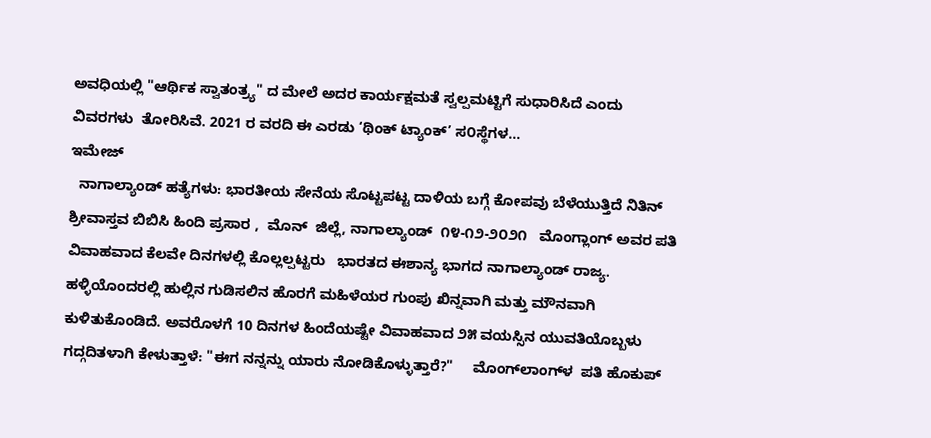ಅವಧಿಯಲ್ಲಿ "ಆರ್ಥಿಕ ಸ್ವಾತಂತ್ರ್ಯ" ದ ಮೇಲೆ ಅದರ ಕಾರ್ಯಕ್ಷಮತೆ ಸ್ವಲ್ಪಮಟ್ಟಿಗೆ ಸುಧಾರಿಸಿದೆ ಎಂದು ವಿವರಗಳು  ತೋರಿಸಿವೆ. 2021 ರ ವರದಿ ಈ ಎರಡು ‘ಥಿಂಕ್ ಟ್ಯಾಂಕ್‌’ ಸ೦ಸ್ಥೆಗಳ...
ಇಮೇಜ್
  ನಾಗಾಲ್ಯಾಂಡ್ ಹತ್ಯೆಗಳು: ಭಾರತೀಯ ಸೇನೆಯ ಸೊಟ್ಟಪಟ್ಟ ದಾಳಿಯ ಬಗ್ಗೆ ಕೋಪವು ಬೆಳೆಯುತ್ತಿದೆ ನಿತಿನ್ ಶ್ರೀವಾಸ್ತವ ಬಿಬಿಸಿ ಹಿಂದಿ ಪ್ರಸಾರ ,  ಮೊನ್  ಜಿಲ್ಲೆ, ನಾಗಾಲ್ಯಾಂಡ್  ೧೪-೧೨-೨೦೨೧   ಮೊಂಗ್ಲಾಂಗ್ ಅವರ ಪತಿ ವಿವಾಹವಾದ ಕೆಲವೇ ದಿನಗಳಲ್ಲಿ ಕೊಲ್ಲಲ್ಪಟ್ಟರು   ಭಾರತದ ಈಶಾನ್ಯ ಭಾಗದ ನಾಗಾಲ್ಯಾಂಡ್ ರಾಜ್ಯ.  ಹಳ್ಳಿಯೊಂದರಲ್ಲಿ ಹುಲ್ಲಿನ ಗುಡಿಸಲಿನ ಹೊರಗೆ ಮಹಿಳೆಯರ ಗುಂಪು ಖಿನ್ನವಾಗಿ ಮತ್ತು ಮೌನವಾಗಿ ಕುಳಿತುಕೊಂಡಿದೆ. ಅವರೊಳಗೆ 10 ದಿನಗಳ ಹಿಂದೆಯಷ್ಟೇ ವಿವಾಹವಾದ ೨೫ ವಯಸ್ಸಿನ ಯುವತಿಯೊಬ್ಬಳು ಗದ್ಗದಿತಳಾಗಿ ಕೇಳುತ್ತಾಳೆ: "ಈಗ ನನ್ನನ್ನು ಯಾರು ನೋಡಿಕೊಳ್ಳುತ್ತಾರೆ?"     ಮೊಂಗ್‌ಲಾಂಗ್‌ಳ  ಪತಿ ಹೊಕುಪ್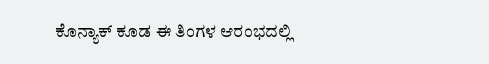ಕೊನ್ಯಾಕ್ ಕೂಡ ಈ ತಿಂಗಳ ಆರಂಭದಲ್ಲಿ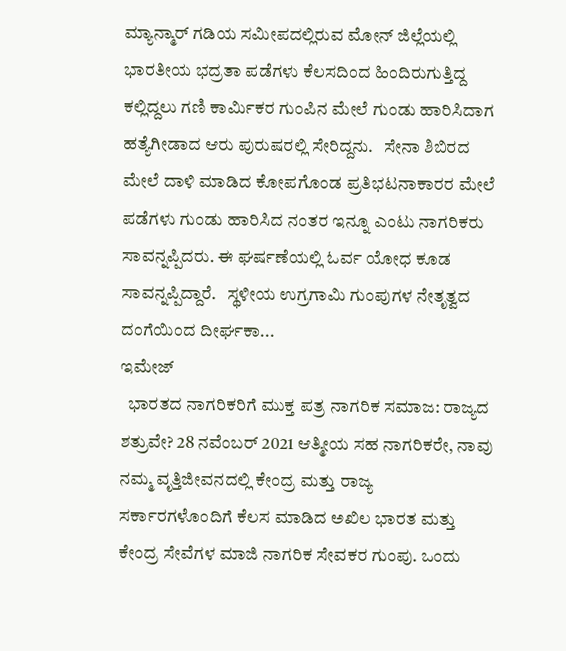ಮ್ಯಾನ್ಮಾರ್‌ ಗಡಿಯ ಸಮೀಪದಲ್ಲಿರುವ ಮೋನ್‌ ಜಿಲ್ಲೆಯಲ್ಲಿ ಭಾರತೀಯ ಭದ್ರತಾ ಪಡೆಗಳು ಕೆಲಸದಿಂದ ಹಿಂದಿರುಗುತ್ತಿದ್ದ  ಕಲ್ಲಿದ್ದಲು ಗಣಿ ಕಾರ್ಮಿಕರ ಗುಂಪಿನ ಮೇಲೆ ಗುಂಡು ಹಾರಿಸಿದಾಗ ಹತ್ಯೆಗೀಡಾದ ಆರು ಪುರುಷರಲ್ಲಿ ಸೇರಿದ್ದನು.   ಸೇನಾ ಶಿಬಿರದ ಮೇಲೆ ದಾಳಿ ಮಾಡಿದ ಕೋಪಗೊಂಡ ಪ್ರತಿಭಟನಾಕಾರರ ಮೇಲೆ ಪಡೆಗಳು ಗುಂಡು ಹಾರಿಸಿದ ನಂತರ ಇನ್ನೂ ಎಂಟು ನಾಗರಿಕರು ಸಾವನ್ನಪ್ಪಿದರು. ಈ ಘರ್ಷಣೆಯಲ್ಲಿ ಓರ್ವ ಯೋಧ ಕೂಡ ಸಾವನ್ನಪ್ಪಿದ್ದಾರೆ.   ಸ್ಥಳೀಯ ಉಗ್ರಗಾಮಿ ಗುಂಪುಗಳ ನೇತೃತ್ವದ ದಂಗೆಯಿಂದ ದೀರ್ಘಕಾ...
ಇಮೇಜ್
  ಭಾರತದ ನಾಗರಿಕರಿಗೆ ಮುಕ್ತ ಪತ್ರ ನಾಗರಿಕ ಸಮಾಜ: ರಾಜ್ಯದ ಶತ್ರುವೇ? 28 ನವೆಂಬರ್ 2021 ಆತ್ಮೀಯ ಸಹ ನಾಗರಿಕರೇ, ನಾವು ನಮ್ಮ ವೃತ್ತಿಜೀವನದಲ್ಲಿ ಕೇಂದ್ರ ಮತ್ತು ರಾಜ್ಯ ಸರ್ಕಾರಗಳೊಂದಿಗೆ ಕೆಲಸ ಮಾಡಿದ ಅಖಿಲ ಭಾರತ ಮತ್ತು ಕೇಂದ್ರ ಸೇವೆಗಳ ಮಾಜಿ ನಾಗರಿಕ ಸೇವಕರ ಗುಂಪು. ಒಂದು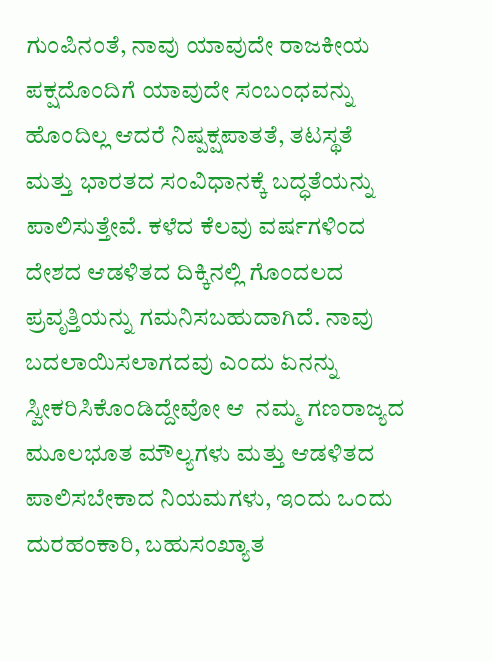ಗುಂಪಿನಂತೆ, ನಾವು ಯಾವುದೇ ರಾಜಕೀಯ ಪಕ್ಷದೊಂದಿಗೆ ಯಾವುದೇ ಸಂಬಂಧವನ್ನು ಹೊಂದಿಲ್ಲ ಆದರೆ ನಿಷ್ಪಕ್ಷಪಾತತೆ, ತಟಸ್ಥತೆ ಮತ್ತು ಭಾರತದ ಸಂವಿಧಾನಕ್ಕೆ ಬದ್ಧತೆಯನ್ನು ಪಾಲಿಸುತ್ತೇವೆ. ಕಳೆದ ಕೆಲವು ವರ್ಷಗಳಿಂದ ದೇಶದ ಆಡಳಿತದ ದಿಕ್ಕಿನಲ್ಲಿ ಗೊಂದಲದ ಪ್ರವೃತ್ತಿಯನ್ನು ಗಮನಿಸಬಹುದಾಗಿದೆ. ನಾವು ಬದಲಾಯಿಸಲಾಗದವು ಎಂದು ಏನನ್ನು ಸ್ವೀಕರಿಸಿಕೊಂಡಿದ್ದೇವೋ ಆ  ನಮ್ಮ ಗಣರಾಜ್ಯದ ಮೂಲಭೂತ ಮೌಲ್ಯಗಳು ಮತ್ತು ಆಡಳಿತದ ಪಾಲಿಸಬೇಕಾದ ನಿಯಮಗಳು, ಇ೦ದು ಒ೦ದು ದುರಹಂಕಾರಿ, ಬಹುಸಂಖ್ಯಾತ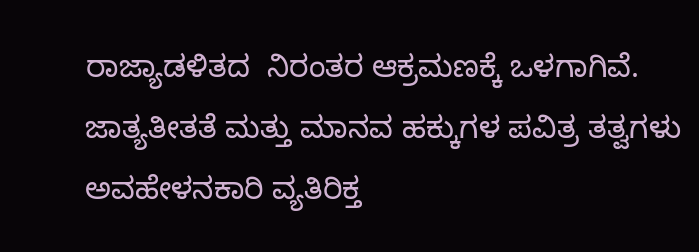ರಾಜ್ಯಾಡಳಿತದ  ನಿರಂತರ ಆಕ್ರಮಣಕ್ಕೆ ಒಳಗಾಗಿವೆ. ಜಾತ್ಯತೀತತೆ ಮತ್ತು ಮಾನವ ಹಕ್ಕುಗಳ ಪವಿತ್ರ ತತ್ವಗಳು ಅವಹೇಳನಕಾರಿ ವ್ಯತಿರಿಕ್ತ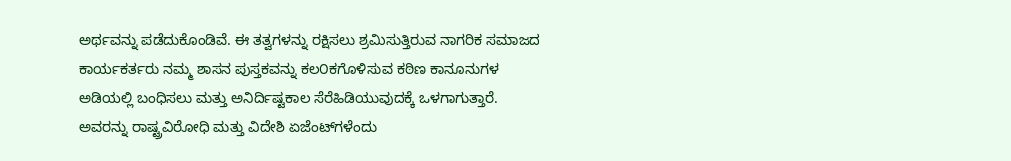ಅರ್ಥವನ್ನು ಪಡೆದುಕೊಂಡಿವೆ. ಈ ತತ್ವಗಳನ್ನು ರಕ್ಷಿಸಲು ಶ್ರಮಿಸುತ್ತಿರುವ ನಾಗರಿಕ ಸಮಾಜದ ಕಾರ್ಯಕರ್ತರು ನಮ್ಮ ಶಾಸನ ಪುಸ್ತಕವನ್ನು ಕಲ೦ಕಗೊಳಿಸುವ ಕಠಿಣ ಕಾನೂನುಗಳ ಅಡಿಯಲ್ಲಿ ಬಂಧಿಸಲು ಮತ್ತು ಅನಿರ್ದಿಷ್ಟಕಾಲ ಸೆರೆಹಿಡಿಯುವುದಕ್ಕೆ ಒಳಗಾಗುತ್ತಾರೆ. ಅವರನ್ನು ರಾಷ್ಟ್ರವಿರೋಧಿ ಮತ್ತು ವಿದೇಶಿ ಏಜೆಂಟ್‌ಗಳೆಂದು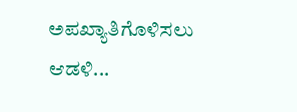ಅಪಖ್ಯಾತಿಗೊಳಿಸಲು ಆಡಳಿ...